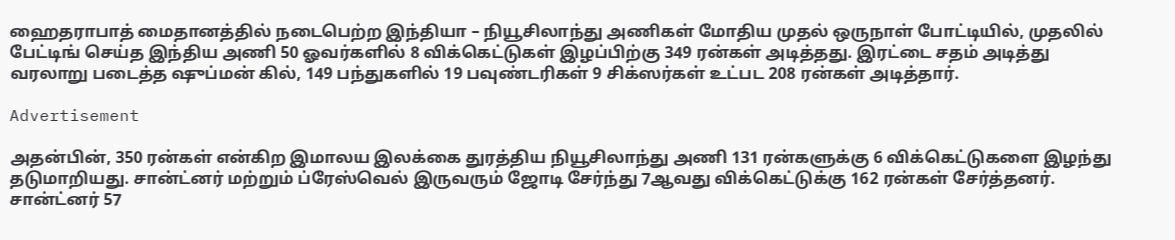ஹைதராபாத் மைதானத்தில் நடைபெற்ற இந்தியா – நியூசிலாந்து அணிகள் மோதிய முதல் ஒருநாள் போட்டியில், முதலில் பேட்டிங் செய்த இந்திய அணி 50 ஓவர்களில் 8 விக்கெட்டுகள் இழப்பிற்கு 349 ரன்கள் அடித்தது. இரட்டை சதம் அடித்து வரலாறு படைத்த ஷுப்மன் கில், 149 பந்துகளில் 19 பவுண்டரிகள் 9 சிக்ஸர்கள் உட்பட 208 ரன்கள் அடித்தார்.

Advertisement

அதன்பின், 350 ரன்கள் என்கிற இமாலய இலக்கை துரத்திய நியூசிலாந்து அணி 131 ரன்களுக்கு 6 விக்கெட்டுகளை இழந்து தடுமாறியது. சான்ட்னர் மற்றும் ப்ரேஸ்வெல் இருவரும் ஜோடி சேர்ந்து 7ஆவது விக்கெட்டுக்கு 162 ரன்கள் சேர்த்தனர். சான்ட்னர் 57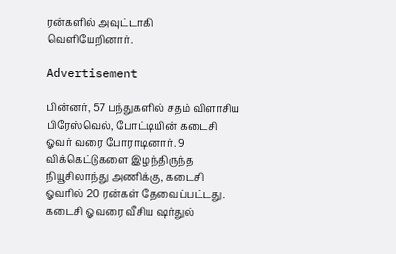ரன்களில் அவுட்டாகி வெளியேறினார்.

Advertisement

பின்னர், 57 பந்துகளில் சதம் விளாசிய பிரேஸ்வெல், போட்டியின் கடைசி ஓவர் வரை போராடினார். 9 விக்கெட்டுகளை இழந்திருந்த நியூசிலாந்து அணிக்கு, கடைசி ஓவரில் 20 ரன்கள் தேவைப்பட்டது. கடைசி ஓவரை வீசிய ஷர்துல்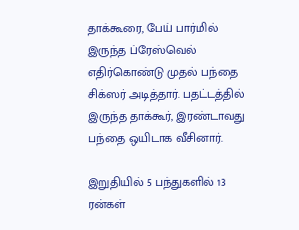தாக்கூரை, பேய் பார்மில் இருந்த ப்ரேஸ்வெல் எதிர்கொண்டு முதல் பந்தை சிக்ஸர் அடித்தார். பதட்டத்தில் இருந்த தாக்கூர், இரண்டாவது பந்தை ஒயிடாக வீசினார்.

இறுதியில் 5 பந்துகளில் 13 ரன்கள்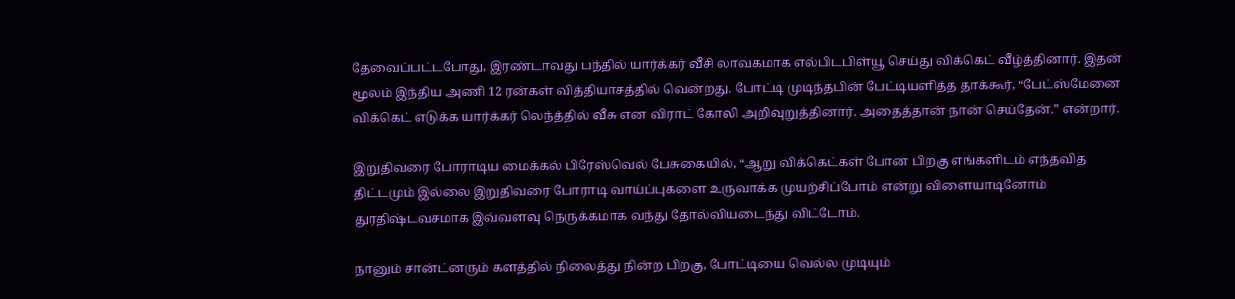தேவைப்பட்டபோது, இரண்டாவது பந்தில் யார்க்கர் வீசி லாவகமாக எல்பிடபிள்யூ செய்து விக்கெட் வீழ்த்தினார். இதன் மூலம் இந்திய அணி 12 ரன்கள் வித்தியாசத்தில் வென்றது. போட்டி முடிந்தபின் பேட்டியளித்த தாக்கூர், “பேட்ஸ்மேனை விக்கெட் எடுக்க யார்க்கர் லெந்த்தில் வீசு என விராட் கோலி அறிவுறுத்தினார். அதைத்தான் நான் செய்தேன்.” என்றார்.

இறுதிவரை போராடிய மைக்கல் பிரேஸ்வெல் பேசுகையில், “ஆறு விக்கெட்கள் போன பிறகு எங்களிடம் எந்தவித திட்டமும் இல்லை இறுதிவரை போராடி வாய்ப்புகளை உருவாக்க முயற்சிப்போம் என்று விளையாடினோம் துரதிஷ்டவசமாக இவ்வளவு நெருக்கமாக வந்து தோல்வியடைந்து விட்டோம்.

நானும் சான்ட்னரும் களத்தில் நிலைத்து நின்ற பிறகு, போட்டியை வெல்ல முடியும்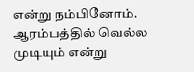என்று நம்பினோம். ஆரம்பத்தில் வெல்ல முடியும் என்று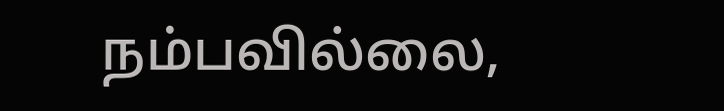நம்பவில்லை,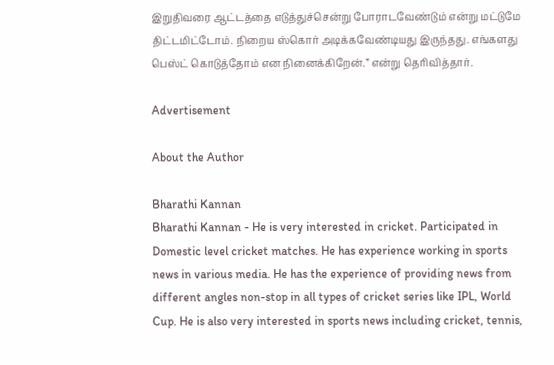இறுதிவரை ஆட்டத்தை எடுத்துச்சென்று போராடவேண்டும் என்று மட்டுமே திட்டமிட்டோம். நிறைய ஸ்கொர் அடிக்கவேண்டியது இருந்தது. எங்களது பெஸ்ட் கொடுத்தோம் என நினைக்கிறேன்.” என்று தெரிவித்தார்.

Advertisement

About the Author

Bharathi Kannan
Bharathi Kannan - He is very interested in cricket. Participated in Domestic level cricket matches. He has experience working in sports news in various media. He has the experience of providing news from different angles non-stop in all types of cricket series like IPL, World Cup. He is also very interested in sports news including cricket, tennis,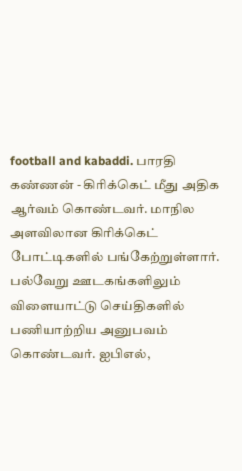football and kabaddi. பாரதி கண்ணன் - கிரிக்கெட் மீது அதிக ஆர்வம் கொண்டவர். மாநில அளவிலான கிரிக்கெட் போட்டிகளில் பங்கேற்றுள்ளார். பல்வேறு ஊடகங்களிலும் விளையாட்டு செய்திகளில் பணியாற்றிய அனுபவம் கொண்டவர். ஐபிஎல்,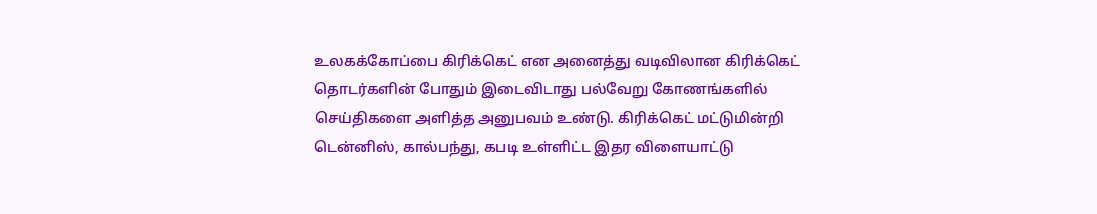உலகக்கோப்பை கிரிக்கெட் என அனைத்து வடிவிலான கிரிக்கெட் தொடர்களின் போதும் இடைவிடாது பல்வேறு கோணங்களில் செய்திகளை அளித்த அனுபவம் உண்டு. கிரிக்கெட் மட்டுமின்றி டென்னிஸ், கால்பந்து, கபடி உள்ளிட்ட இதர விளையாட்டு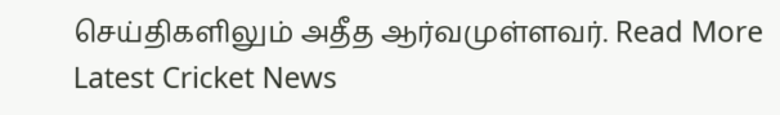செய்திகளிலும் அதீத ஆர்வமுள்ளவர். Read More
Latest Cricket News